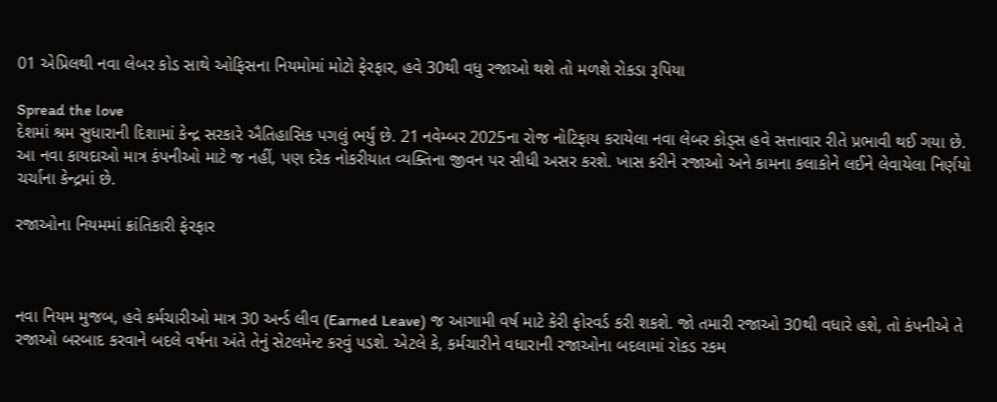01 એપ્રિલથી નવા લેબર કોડ સાથે ઓફિસના નિયમોમાં મોટો ફેરફાર, હવે 30થી વધુ રજાઓ થશે તો મળશે રોકડા રૂપિયા

Spread the love
દેશમાં શ્રમ સુધારાની દિશામાં કેન્દ્ર સરકારે ઐતિહાસિક પગલું ભર્યું છે. 21 નવેમ્બર 2025ના રોજ નોટિફાય કરાયેલા નવા લેબર કોડ્સ હવે સત્તાવાર રીતે પ્રભાવી થઈ ગયા છે. આ નવા કાયદાઓ માત્ર કંપનીઓ માટે જ નહીં, પણ દરેક નોકરીયાત વ્યક્તિના જીવન પર સીધી અસર કરશે. ખાસ કરીને રજાઓ અને કામના કલાકોને લઈને લેવાયેલા નિર્ણયો ચર્ચાના કેન્દ્રમાં છે.

રજાઓના નિયમમાં ક્રાંતિકારી ફેરફાર



નવા નિયમ મુજબ, હવે કર્મચારીઓ માત્ર 30 અર્ન્ડ લીવ (Earned Leave) જ આગામી વર્ષ માટે કેરી ફોરવર્ડ કરી શકશે. જો તમારી રજાઓ 30થી વધારે હશે, તો કંપનીએ તે રજાઓ બરબાદ કરવાને બદલે વર્ષના અંતે તેનું સેટલમેન્ટ કરવું પડશે. એટલે કે, કર્મચારીને વધારાની રજાઓના બદલામાં રોકડ રકમ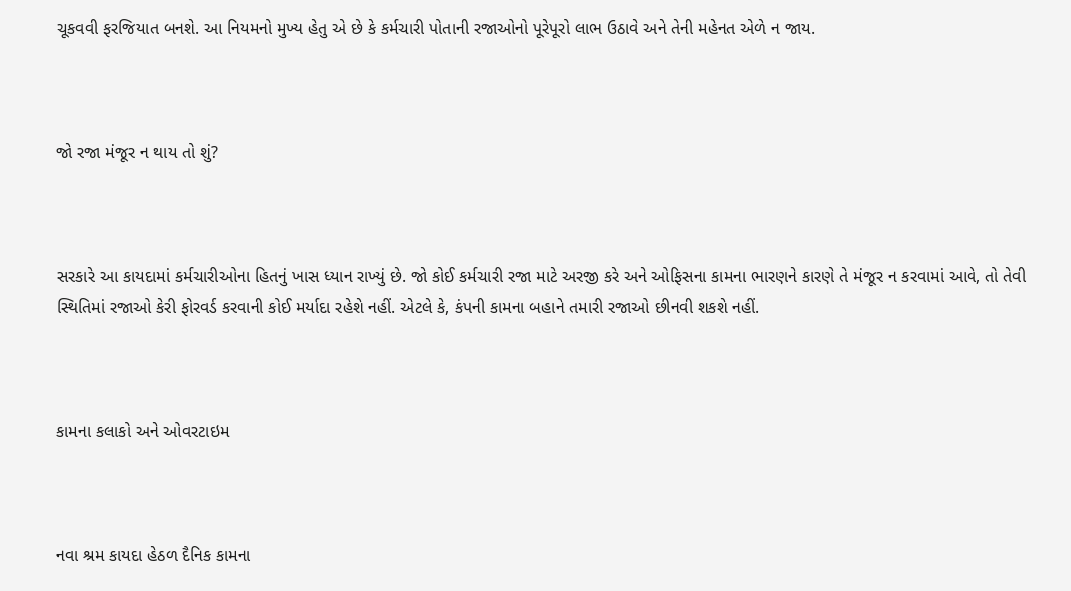ચૂકવવી ફરજિયાત બનશે. આ નિયમનો મુખ્ય હેતુ એ છે કે કર્મચારી પોતાની રજાઓનો પૂરેપૂરો લાભ ઉઠાવે અને તેની મહેનત એળે ન જાય.



જો રજા મંજૂર ન થાય તો શું?



સરકારે આ કાયદામાં કર્મચારીઓના હિતનું ખાસ ધ્યાન રાખ્યું છે. જો કોઈ કર્મચારી રજા માટે અરજી કરે અને ઓફિસના કામના ભારણને કારણે તે મંજૂર ન કરવામાં આવે, તો તેવી સ્થિતિમાં રજાઓ કેરી ફોરવર્ડ કરવાની કોઈ મર્યાદા રહેશે નહીં. એટલે કે, કંપની કામના બહાને તમારી રજાઓ છીનવી શકશે નહીં.



કામના કલાકો અને ઓવરટાઇમ



નવા શ્રમ કાયદા હેઠળ દૈનિક કામના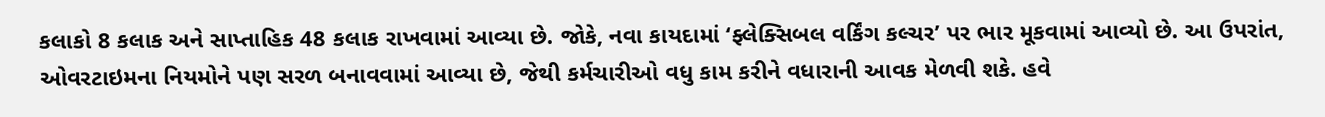કલાકો 8 કલાક અને સાપ્તાહિક 48 કલાક રાખવામાં આવ્યા છે. જોકે, નવા કાયદામાં ‘ફ્લેક્સિબલ વર્કિંગ કલ્ચર’ પર ભાર મૂકવામાં આવ્યો છે. આ ઉપરાંત, ઓવરટાઇમના નિયમોને પણ સરળ બનાવવામાં આવ્યા છે, જેથી કર્મચારીઓ વધુ કામ કરીને વધારાની આવક મેળવી શકે. હવે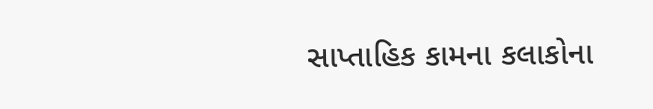સાપ્તાહિક કામના કલાકોના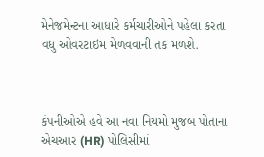મેનેજમેન્ટના આધારે કર્મચારીઓને પહેલા કરતા વધુ ઓવરટાઇમ મેળવવાની તક મળશે.



કંપનીઓએ હવે આ નવા નિયમો મુજબ પોતાના એચઆર (HR) પોલિસીમાં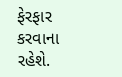ફેરફાર કરવાના રહેશે.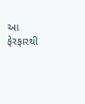આ ફેરફારથી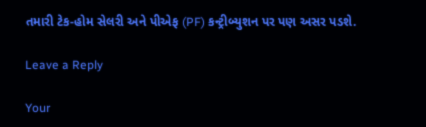તમારી ટેક-હોમ સેલરી અને પીએફ (PF) કન્ટ્રીબ્યુશન પર પણ અસર પડશે.

Leave a Reply

Your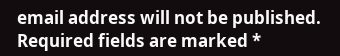email address will not be published. Required fields are marked *